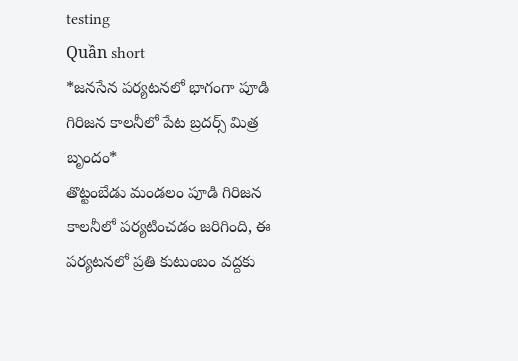testing
Quần short
*జనసేన పర్యటనలో భాగంగా పూడి గిరిజన కాలనీలో పేట బ్రదర్స్ మిత్ర బృందం*
తొట్టంబేడు మండలం పూడి గిరిజన కాలనీలో పర్యటించడం జరిగింది, ఈ పర్యటనలో ప్రతి కుటుంబం వద్దకు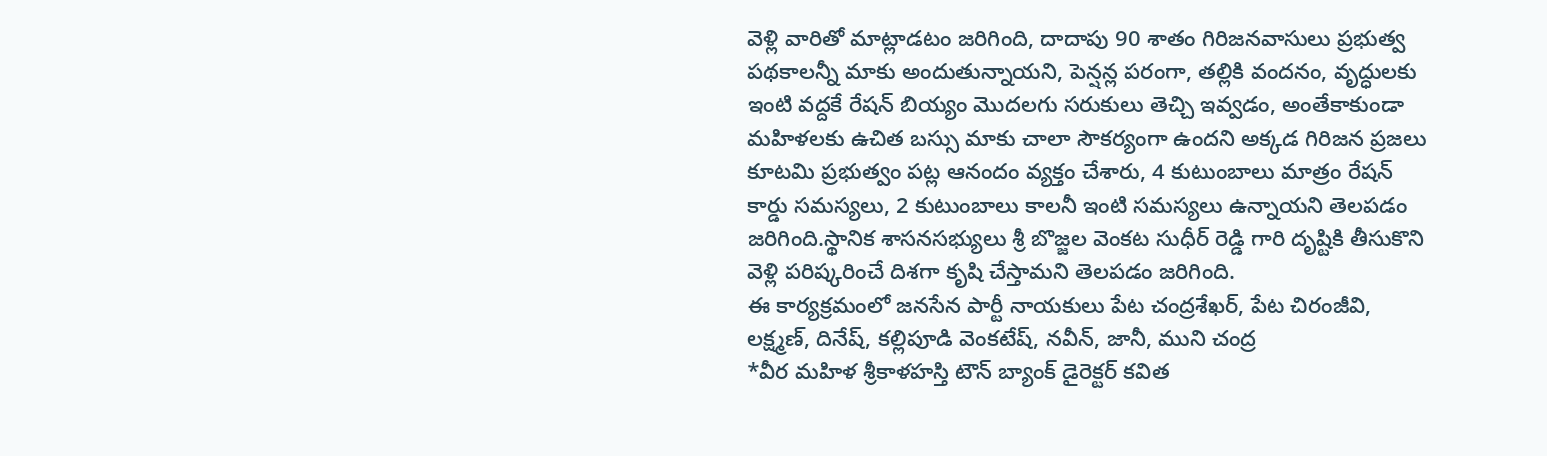వెళ్లి వారితో మాట్లాడటం జరిగింది, దాదాపు 90 శాతం గిరిజనవాసులు ప్రభుత్వ పథకాలన్నీ మాకు అందుతున్నాయని, పెన్షన్ల పరంగా, తల్లికి వందనం, వృద్ధులకు ఇంటి వద్దకే రేషన్ బియ్యం మొదలగు సరుకులు తెచ్చి ఇవ్వడం, అంతేకాకుండా మహిళలకు ఉచిత బస్సు మాకు చాలా సౌకర్యంగా ఉందని అక్కడ గిరిజన ప్రజలు కూటమి ప్రభుత్వం పట్ల ఆనందం వ్యక్తం చేశారు, 4 కుటుంబాలు మాత్రం రేషన్ కార్డు సమస్యలు, 2 కుటుంబాలు కాలనీ ఇంటి సమస్యలు ఉన్నాయని తెలపడం జరిగింది.స్థానిక శాసనసభ్యులు శ్రీ బొజ్జల వెంకట సుధీర్ రెడ్డి గారి దృష్టికి తీసుకొని వెళ్లి పరిష్కరించే దిశగా కృషి చేస్తామని తెలపడం జరిగింది.
ఈ కార్యక్రమంలో జనసేన పార్టీ నాయకులు పేట చంద్రశేఖర్, పేట చిరంజీవి, లక్ష్మణ్, దినేష్, కల్లిపూడి వెంకటేష్, నవీన్, జానీ, ముని చంద్ర
*వీర మహిళ శ్రీకాళహస్తి టౌన్ బ్యాంక్ డైరెక్టర్ కవిత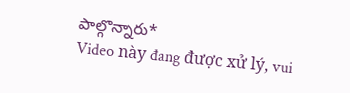పాల్గొన్నారు*
Video này đang được xử lý, vui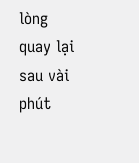lòng quay lại sau vài phút